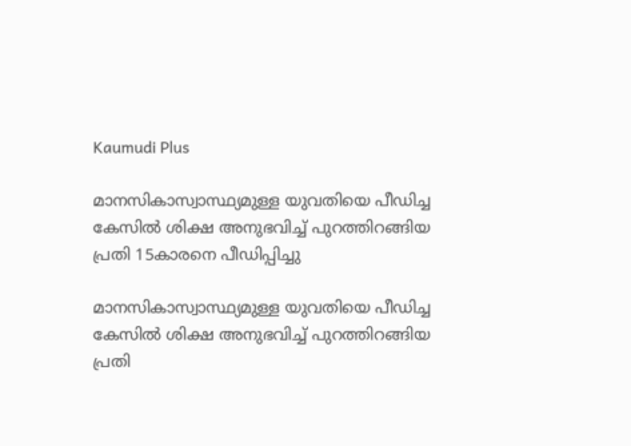Kaumudi Plus

മാനസികാസ്വാസ്ഥ്യമുള്ള യുവതിയെ പീഡിച്ച കേസില്‍ ശിക്ഷ അനുഭവിച്ച് പുറത്തിറങ്ങിയ പ്രതി 15കാരനെ പീഡിപ്പിച്ചു

മാനസികാസ്വാസ്ഥ്യമുള്ള യുവതിയെ പീഡിച്ച കേസില്‍ ശിക്ഷ അനുഭവിച്ച് പുറത്തിറങ്ങിയ പ്രതി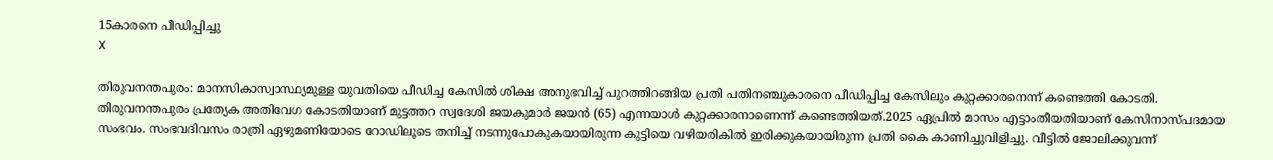15കാരനെ പീഡിപ്പിച്ചു
X

തിരുവനന്തപുരം: മാനസികാസ്വാസ്ഥ്യമുള്ള യുവതിയെ പീഡിച്ച കേസിൽ ശിക്ഷ അനുഭവിച്ച് പുറത്തിറങ്ങിയ പ്രതി പതിനഞ്ചുകാരനെ പീഡിപ്പിച്ച കേസിലും കുറ്റക്കാരനെന്ന് കണ്ടെത്തി കോടതി. തിരുവനന്തപുരം പ്രത്യേക അതിവേഗ കോടതിയാണ് മുട്ടത്തറ സ്വദേശി ജയകുമാർ ജയൻ (65) എന്നയാൾ കുറ്റക്കാരനാണെന്ന് കണ്ടെത്തിയത്.2025 ഏപ്രിൽ മാസം എട്ടാംതീയതിയാണ് കേസിനാസ്പദമായ സംഭവം. സംഭവദിവസം രാത്രി ഏഴുമണിയോടെ റോഡിലൂടെ തനിച്ച് നടന്നുപോകുകയായിരുന്ന കുട്ടിയെ വഴിയരികിൽ ഇരിക്കുകയായിരുന്ന പ്രതി കൈ കാണിച്ചുവിളിച്ചു. വീട്ടിൽ ജോലിക്കുവന്ന്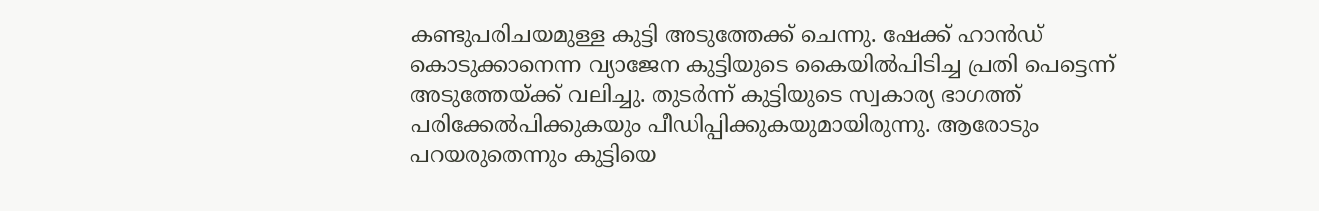കണ്ടുപരിചയമുള്ള കുട്ടി അടുത്തേക്ക് ചെന്നു. ഷേക്ക് ഹാൻഡ് കൊടുക്കാനെന്ന വ്യാജേന കുട്ടിയുടെ കൈയിൽപിടിച്ച പ്രതി പെട്ടെന്ന് അടുത്തേയ്ക്ക് വലിച്ചു. തുടർന്ന് കുട്ടിയുടെ സ്വകാര്യ ഭാഗത്ത് പരിക്കേൽപിക്കുകയും പീഡിപ്പിക്കുകയുമായിരുന്നു. ആരോടും പറയരുതെന്നും കുട്ടിയെ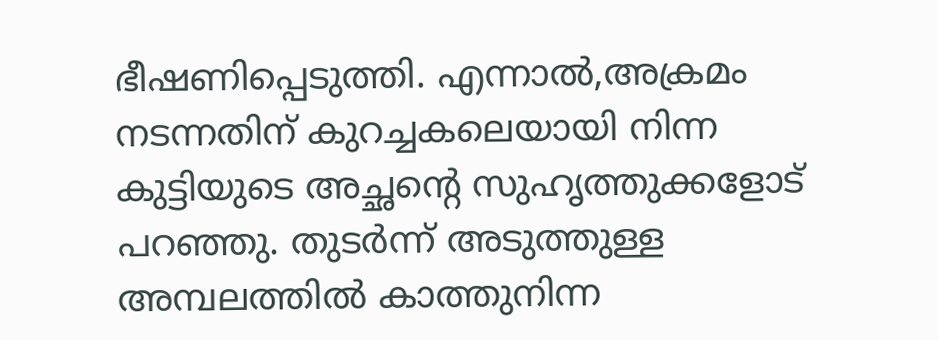ഭീഷണിപ്പെടുത്തി. എന്നാൽ,അക്രമം നടന്നതിന് കുറച്ചകലെയായി നിന്ന കുട്ടിയുടെ അച്ഛന്റെ സുഹൃത്തുക്കളോട് പറഞ്ഞു. തുടർന്ന് അടുത്തുള്ള അമ്പലത്തിൽ കാത്തുനിന്ന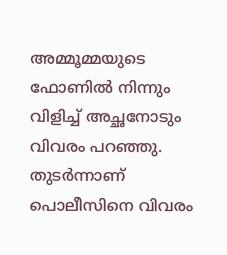അമ്മൂമ്മയുടെ ഫോണിൽ നിന്നും വിളിച്ച് അച്ഛനോടും വിവരം പറഞ്ഞു. തുടർന്നാണ് പൊലീസിനെ വിവരം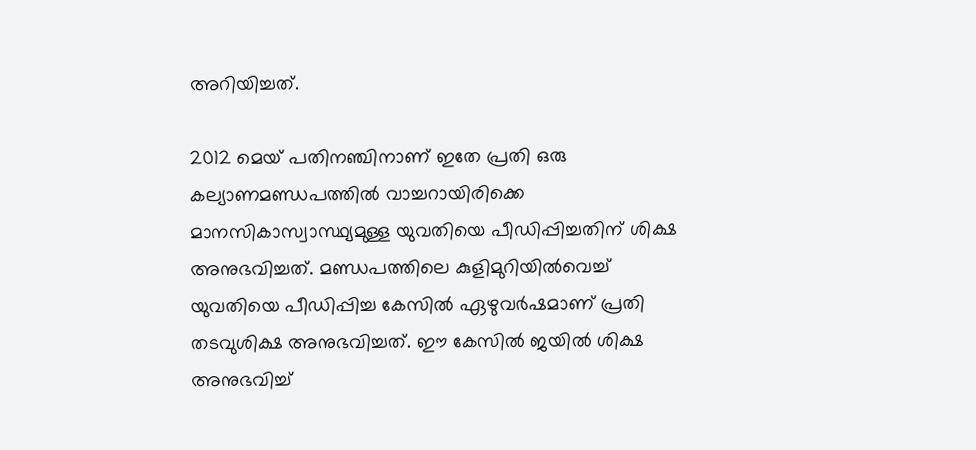അറിയിച്ചത്.

2012 മെയ് പതിനഞ്ചിനാണ് ഇതേ പ്രതി ഒരു കല്യാണമണ്ഡപത്തിൽ വാച്ചറായിരിക്കെ മാനസികാസ്വാസ്ഥ്യമുള്ള യുവതിയെ പീഡിപ്പിച്ചതിന് ശിക്ഷ അനുഭവിച്ചത്. മണ്ഡപത്തിലെ കുളിമുറിയിൽവെച്ച് യുവതിയെ പീഡിപ്പിച്ച കേസിൽ ഏഴുവർഷമാണ് പ്രതി തടവുശിക്ഷ അനുഭവിച്ചത്. ഈ കേസിൽ ജയിൽ ശിക്ഷ അനുഭവിച്ച്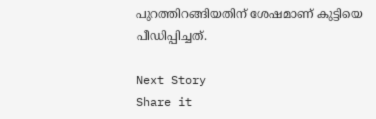പുറത്തിറങ്ങിയതിന് ശേഷമാണ് കുട്ടിയെ പീഡിപ്പിച്ചത്.

Next Story
Share it